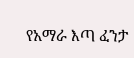የአማራ እጣ ፈንታ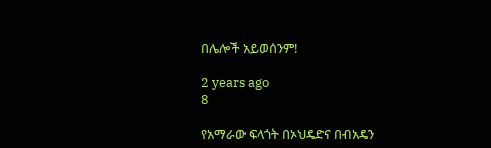በሌሎች አይወሰንም!

2 years ago
8

የአማራው ፍላጎት በኦህዴድና በብአዴን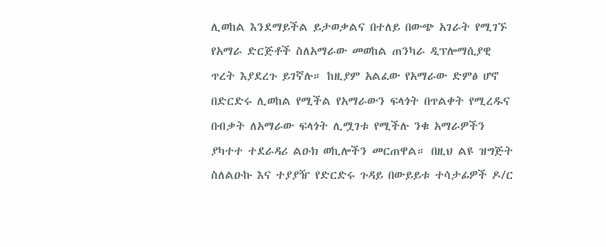ሊወከል እንደማይችል ይታወቃልና በተለይ በውጭ አገራት የሚገኙ የአማራ ድርጅቶች ስለአማራው መወከል ጠንካራ ዲፕሎማሲያዊ ጥረት እያደረጉ ይገኛሉ። ከዚያም አልፈው የአማራው ድምፅ ሆኖ በድርድሩ ሊወከል የሚችል የአማራውን ፍላጎት በጥልቀት የሚረዱና በብቃት ለአማራው ፍላጎት ሊሟገቱ የሚችሉ ንቁ አማራዎችን ያካተተ ተደራዳሪ ልዑክ ወኪሎችን መርጠዋል። በዚህ ልዩ ዝግጅት ስለልዑኩ እና ተያያዥ የድርድሩ ጉዳይ በውይይቱ ተሳታፊዎች ዶ/ር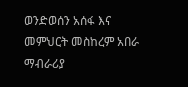ወንድወሰን አሰፋ እና መምህርት መስከረም አበራ ማብራሪያ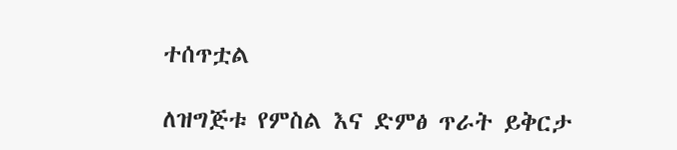ተሰጥቷል

ለዝግጅቱ የምስል እና ድምፅ ጥራት ይቅርታ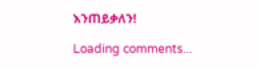እንጠይቃለን!

Loading comments...